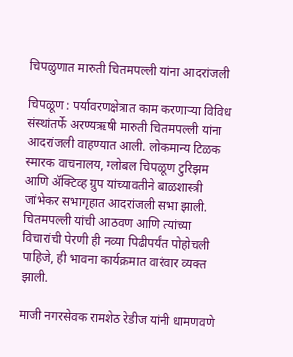चिपळुणात मारुती चितमपल्ली यांना आदरांजली

चिपळूण : पर्यावरणक्षेत्रात काम करणाऱ्या विविध संस्थांतर्फे अरण्यऋषी मारुती चितमपल्ली यांना आदरांजली वाहण्यात आली. लोकमान्य टिळक स्मारक वाचनालय, ग्लोबल चिपळूण टुरिझम आणि ॲक्टिव्ह ग्रुप यांच्यावतीने बाळशास्त्री जांभेकर सभागृहात आदरांजली सभा झाली. चितमपल्ली यांची आठवण आणि त्यांच्या विचारांची पेरणी ही नव्या पिढीपर्यंत पोहोचली पाहिजे, ही भावना कार्यक्रमात वारंवार व्यक्त झाली.

माजी नगरसेवक रामशेठ रेडीज यांनी धामणवणे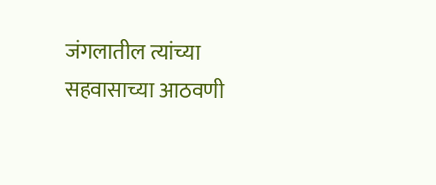जंगलातील त्यांच्या सहवासाच्या आठवणी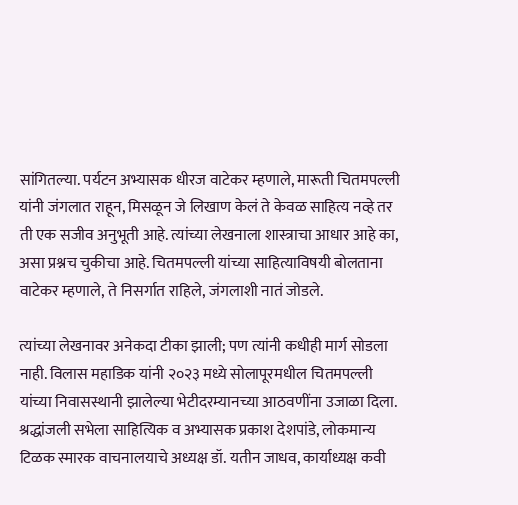सांगितल्या. पर्यटन अभ्यासक धीरज वाटेकर म्हणाले, मारूती चितमपल्ली यांनी जंगलात राहून, मिसळून जे लिखाण केलं ते केवळ साहित्य नव्हे तर ती एक सजीव अनुभूती आहे. त्यांच्या लेखनाला शास्त्राचा आधार आहे का, असा प्रश्नच चुकीचा आहे. चितमपल्ली यांच्या साहित्याविषयी बोलताना वाटेकर म्हणाले, ते निसर्गात राहिले, जंगलाशी नातं जोडले.

त्यांच्या लेखनावर अनेकदा टीका झाली; पण त्यांनी कधीही मार्ग सोडला नाही. विलास महाडिक यांनी २०२३ मध्ये सोलापूरमधील चितमपल्ली यांच्या निवासस्थानी झालेल्या भेटीदरम्यानच्या आठवणींना उजाळा दिला. श्रद्धांजली सभेला साहित्यिक व अभ्यासक प्रकाश देशपांडे, लोकमान्य टिळक स्मारक वाचनालयाचे अध्यक्ष डॉ. यतीन जाधव, कार्याध्यक्ष कवी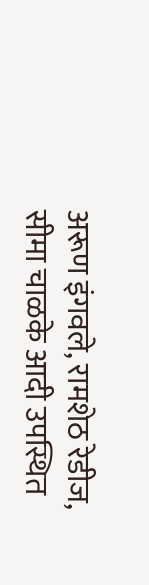अरूण इंगवले, रामशेठ रेडीज, सीमा चाळके आदी उपस्थित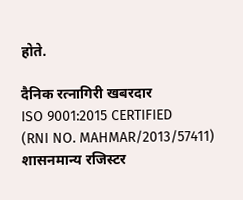होते.

दैनिक रत्नागिरी खबरदार
ISO 9001:2015 CERTIFIED
(RNI NO. MAHMAR/2013/57411)
शासनमान्य रजिस्टर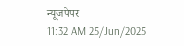न्यूजपेपर
11:32 AM 25/Jun/2025